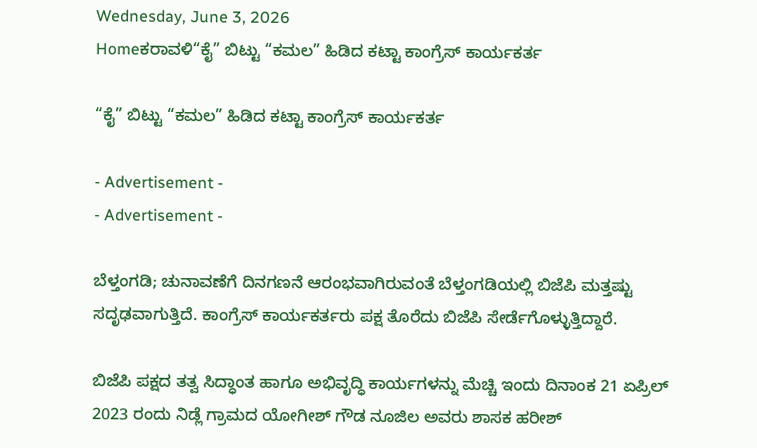Wednesday, June 3, 2026
Homeಕರಾವಳಿ“ಕೈ” ಬಿಟ್ಟು “ಕಮಲ” ಹಿಡಿದ ಕಟ್ಟಾ ಕಾಂಗ್ರೆಸ್‌ ಕಾರ್ಯಕರ್ತ

“ಕೈ” ಬಿಟ್ಟು “ಕಮಲ” ಹಿಡಿದ ಕಟ್ಟಾ ಕಾಂಗ್ರೆಸ್‌ ಕಾರ್ಯಕರ್ತ

- Advertisement -
- Advertisement -

ಬೆಳ್ತಂಗಡಿ; ಚುನಾವಣೆಗೆ ದಿನಗಣನೆ ಆರಂಭವಾಗಿರುವಂತೆ ಬೆಳ್ತಂಗಡಿಯಲ್ಲಿ ಬಿಜೆಪಿ ಮತ್ತಷ್ಟು ಸದೃಢವಾಗುತ್ತಿದೆ. ಕಾಂಗ್ರೆಸ್‌ ಕಾರ್ಯಕರ್ತರು ಪಕ್ಷ ತೊರೆದು ಬಿಜೆಪಿ ಸೇರ್ಡೆಗೊಳ್ಳುತ್ತಿದ್ದಾರೆ.

ಬಿಜೆಪಿ ಪಕ್ಷದ ತತ್ವ ಸಿದ್ಧಾಂತ ಹಾಗೂ ಅಭಿವೃದ್ಧಿ ಕಾರ್ಯಗಳನ್ನು ಮೆಚ್ಚಿ ಇಂದು ದಿನಾಂಕ 21 ಏಪ್ರಿಲ್‌ 2023 ರಂದು ನಿಡ್ಲೆ ಗ್ರಾಮದ ಯೋಗೀಶ್ ಗೌಡ ನೂಜಿಲ ಅವರು ಶಾಸಕ ಹರೀಶ್‌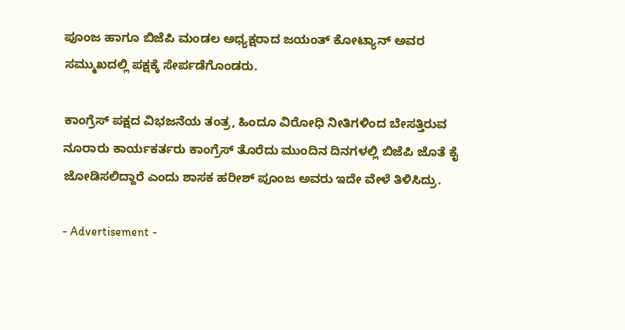ಪೂಂಜ ಹಾಗೂ ಬಿಜೆಪಿ ಮಂಡಲ ಅಧ್ಯಕ್ಷರಾದ ಜಯಂತ್ ಕೋಟ್ಯಾನ್ ಅವರ ಸಮ್ಮುಖದಲ್ಲಿ ಪಕ್ಷಕ್ಕೆ ಸೇರ್ಪಡೆಗೊಂಡರು.

ಕಾಂಗ್ರೆಸ್‌ ಪಕ್ಷದ ವಿಭಜನೆಯ ತಂತ್ರ, ಹಿಂದೂ ವಿರೋಧಿ ನೀತಿಗಳಿಂದ ಬೇಸತ್ತಿರುವ ನೂರಾರು ಕಾರ್ಯಕರ್ತರು ಕಾಂಗ್ರೆಸ್‌ ತೊರೆದು ಮುಂದಿನ ದಿನಗಳಲ್ಲಿ ಬಿಜೆಪಿ ಜೊತೆ ಕೈ ಜೋಡಿಸಲಿದ್ದಾರೆ ಎಂದು ಶಾಸಕ ಹರೀಶ್‌ ಪೂಂಜ ಅವರು ಇದೇ ವೇಳೆ ತಿಳಿಸಿದ್ರು.

- Advertisement -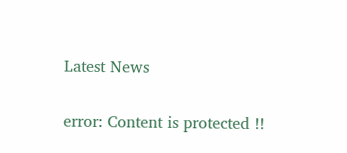Latest News

error: Content is protected !!